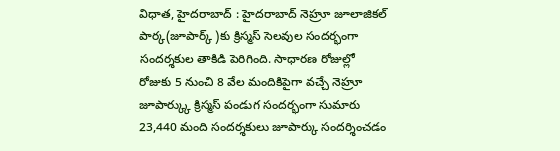విధాత, హైదరాబాద్ : హైదరాబాద్ నెహ్రూ జూలాజికల్ పార్క(జూపార్క్ )కు క్రిస్మస్ సెలవుల సందర్భంగా సందర్శకుల తాకిడి పెరిగింది. సాధారణ రోజుల్లో రోజుకు 5 నుంచి 8 వేల మందికిపైగా వచ్చే నెహ్రూ జూపార్క్కు క్రిస్మస్ పండుగ సందర్భంగా సుమారు 23,440 మంది సందర్శకులు జూపార్కు సందర్శించడం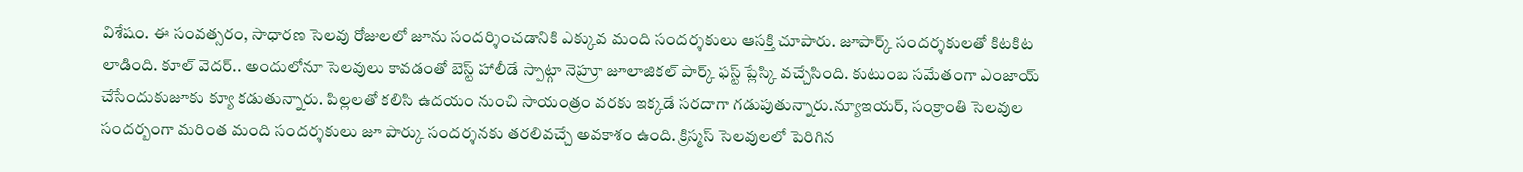విశేషం. ఈ సంవత్సరం, సాధారణ సెలవు రోజులలో జూను సందర్శించడానికి ఎక్కువ మంది సందర్శకులు ఆసక్తి చూపారు. జూపార్క్ సందర్శకులతో కిటకిట లాడింది. కూల్ వెదర్.. అందులోనూ సెలవులు కావడంతో బెస్ట్ హాలీడే స్పాట్గా నెహ్రూ జూలాజికల్ పార్క్ ఫస్ట్ ప్లేస్కి వచ్చేసింది. కుటుంబ సమేతంగా ఎంజాయ్ చేసేందుకుజూకు క్యూ కడుతున్నారు. పిల్లలతో కలిసి ఉదయం నుంచి సాయంత్రం వరకు ఇక్కడే సరదాగా గడుపుతున్నారు.న్యూఇయర్, సంక్రాంతి సెలవుల సందర్బంగా మరింత మంది సందర్శకులు జూ పార్కు సందర్శనకు తరలివచ్చే అవకాశం ఉంది. క్రిస్మస్ సెలవులలో పెరిగిన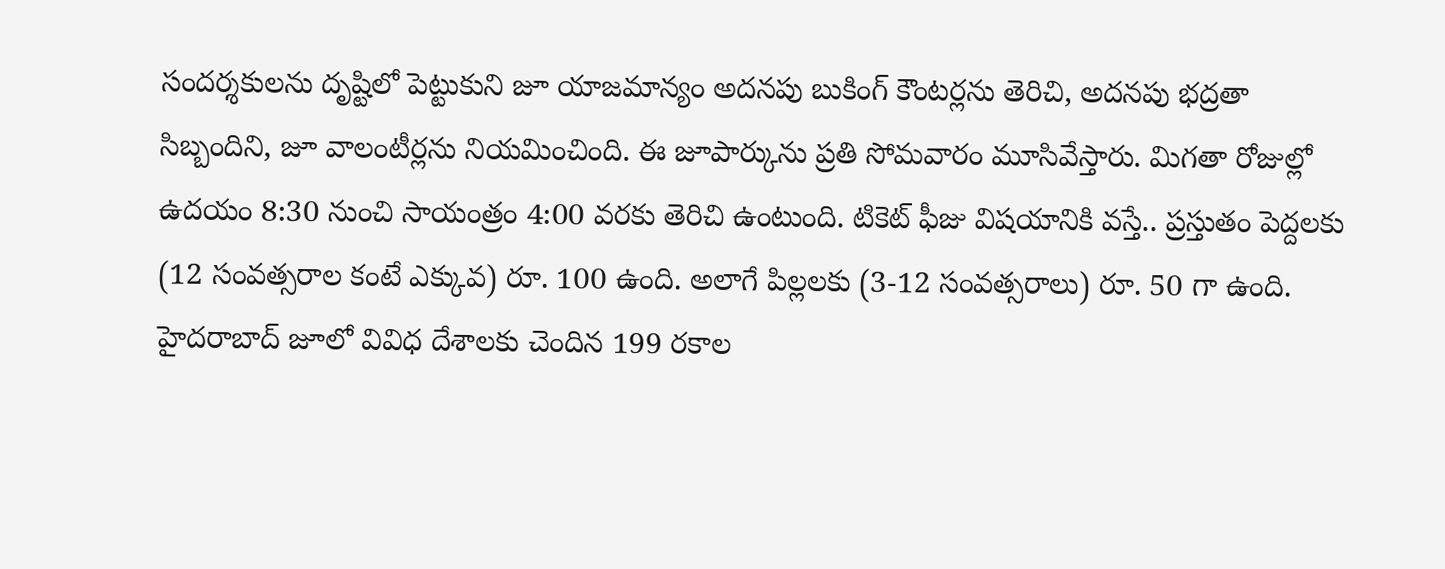సందర్శకులను దృష్టిలో పెట్టుకుని జూ యాజమాన్యం అదనపు బుకింగ్ కౌంటర్లను తెరిచి, అదనపు భద్రతా సిబ్బందిని, జూ వాలంటీర్లను నియమించింది. ఈ జూపార్కును ప్రతి సోమవారం మూసివేస్తారు. మిగతా రోజుల్లో ఉదయం 8:30 నుంచి సాయంత్రం 4:00 వరకు తెరిచి ఉంటుంది. టికెట్ ఫీజు విషయానికి వస్తే.. ప్రస్తుతం పెద్దలకు (12 సంవత్సరాల కంటే ఎక్కువ) రూ. 100 ఉంది. అలాగే పిల్లలకు (3-12 సంవత్సరాలు) రూ. 50 గా ఉంది.
హైదరాబాద్ జూలో వివిధ దేశాలకు చెందిన 199 రకాల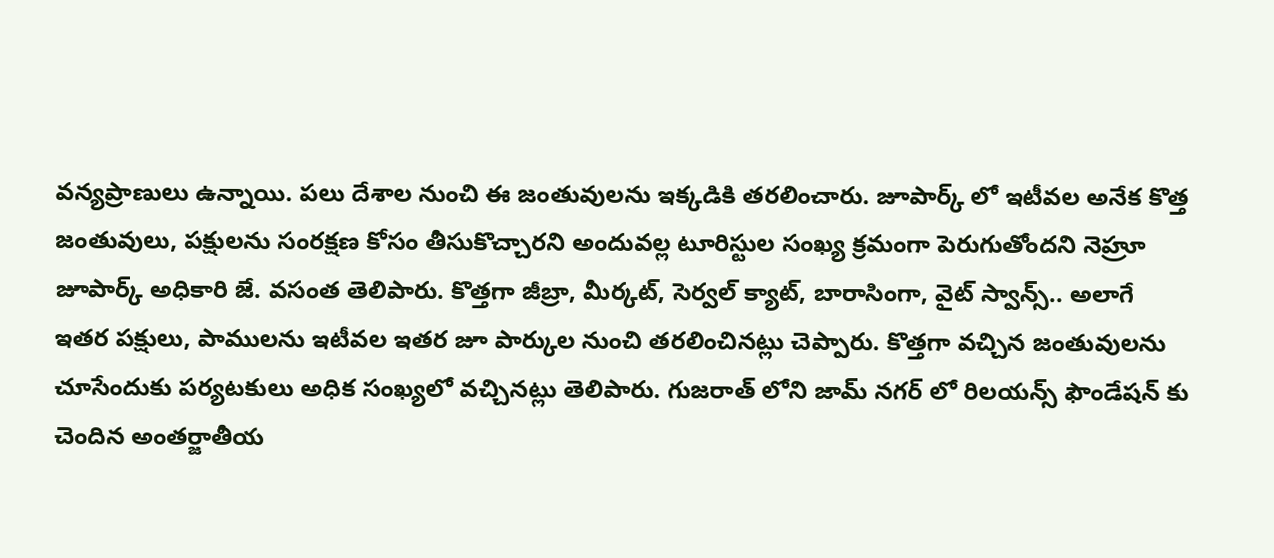వన్యప్రాణులు ఉన్నాయి. పలు దేశాల నుంచి ఈ జంతువులను ఇక్కడికి తరలించారు. జూపార్క్ లో ఇటీవల అనేక కొత్త జంతువులు, పక్షులను సంరక్షణ కోసం తీసుకొచ్చారని అందువల్ల టూరిస్టుల సంఖ్య క్రమంగా పెరుగుతోందని నెహ్రూ జూపార్క్ అధికారి జే. వసంత తెలిపారు. కొత్తగా జీబ్రా, మీర్కట్, సెర్వల్ క్యాట్, బారాసింగా, వైట్ స్వాన్స్.. అలాగే ఇతర పక్షులు, పాములను ఇటీవల ఇతర జూ పార్కుల నుంచి తరలించినట్లు చెప్పారు. కొత్తగా వచ్చిన జంతువులను చూసేందుకు పర్యటకులు అధిక సంఖ్యలో వచ్చినట్లు తెలిపారు. గుజరాత్ లోని జామ్ నగర్ లో రిలయన్స్ ఫౌండేషన్ కు చెందిన అంతర్జాతీయ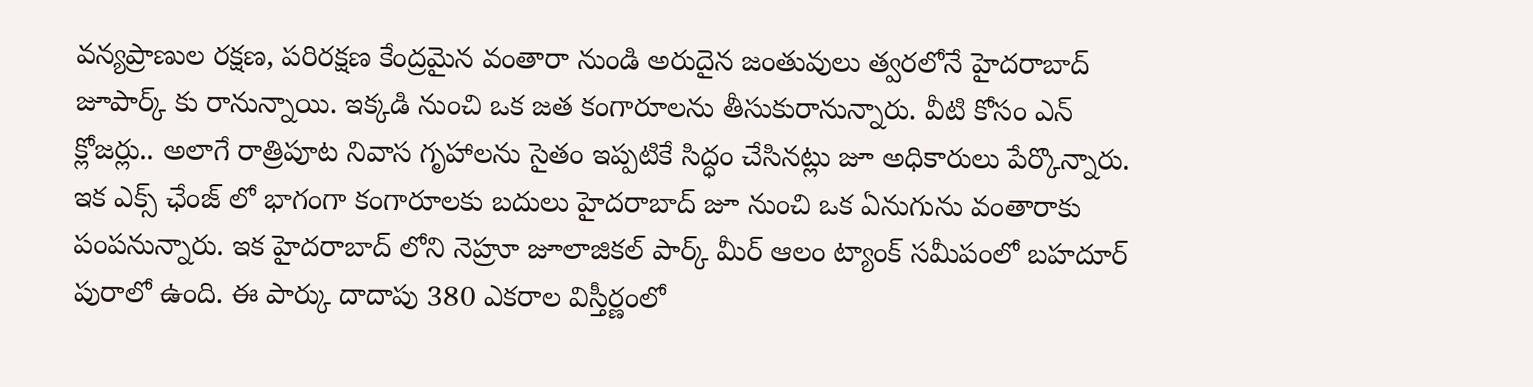వన్యప్రాణుల రక్షణ, పరిరక్షణ కేంద్రమైన వంతారా నుండి అరుదైన జంతువులు త్వరలోనే హైదరాబాద్ జూపార్క్ కు రానున్నాయి. ఇక్కడి నుంచి ఒక జత కంగారూలను తీసుకురానున్నారు. వీటి కోసం ఎన్ క్లోజర్లు.. అలాగే రాత్రిపూట నివాస గృహాలను సైతం ఇప్పటికే సిద్ధం చేసినట్లు జూ అధికారులు పేర్కొన్నారు. ఇక ఎక్స్ ఛేంజ్ లో భాగంగా కంగారూలకు బదులు హైదరాబాద్ జూ నుంచి ఒక ఏనుగును వంతారాకు పంపనున్నారు. ఇక హైదరాబాద్ లోని నెహ్రూ జూలాజికల్ పార్క్ మీర్ ఆలం ట్యాంక్ సమీపంలో బహదూర్ పురాలో ఉంది. ఈ పార్కు దాదాపు 380 ఎకరాల విస్తీర్ణంలో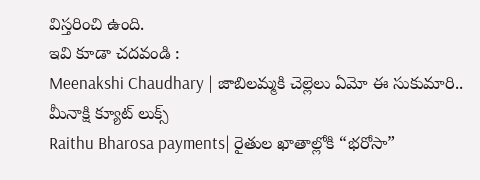విస్తరించి ఉంది.
ఇవి కూడా చదవండి :
Meenakshi Chaudhary | జాబిలమ్మకి చెల్లెలు ఏమో ఈ సుకుమారి.. మీనాక్షి క్యూట్ లుక్స్
Raithu Bharosa payments| రైతుల ఖాతాల్లోకి “భరోసా”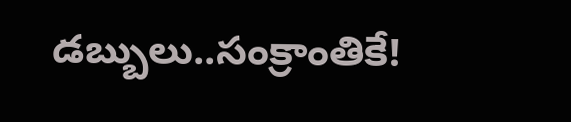డబ్బులు..సంక్రాంతికే!